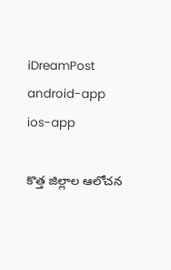iDreamPost
android-app
ios-app

కొత్త జిల్లాల ఆలోచన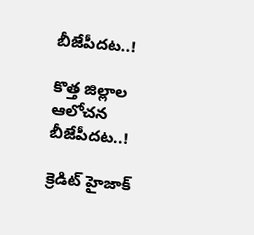బీజేపీదట..!

కొత్త జిల్లాల ఆలోచన బీజేపీదట..!

క్రెడిట్‌ హైజాక్‌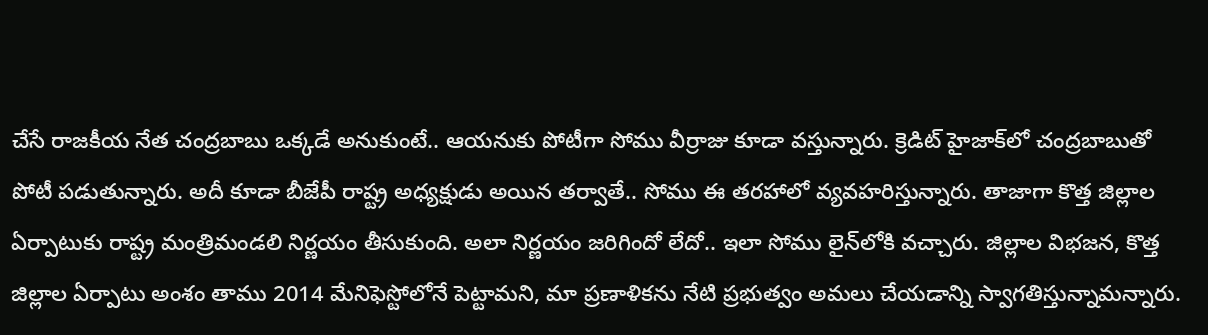చేసే రాజకీయ నేత చంద్రబాబు ఒక్కడే అనుకుంటే.. ఆయనుకు పోటీగా సోము వీర్రాజు కూడా వస్తున్నారు. క్రెడిట్‌ హైజాక్‌లో చంద్రబాబుతో పోటీ పడుతున్నారు. అదీ కూడా బీజేపీ రాష్ట్ర అధ్యక్షుడు అయిన తర్వాతే.. సోము ఈ తరహాలో వ్యవహరిస్తున్నారు. తాజాగా కొత్త జిల్లాల ఏర్పాటుకు రాష్ట్ర మంత్రిమండలి నిర్ణయం తీసుకుంది. అలా నిర్ణయం జరిగిందో లేదో.. ఇలా సోము లైన్‌లోకి వచ్చారు. జిల్లాల విభజన, కొత్త జిల్లాల ఏర్పాటు అంశం తాము 2014 మేనిఫెస్టోలోనే పెట్టామని, మా ప్రణాళికను నేటి ప్రభుత్వం అమలు చేయడాన్ని స్వాగతిస్తున్నామన్నారు.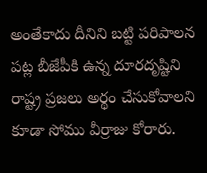అంతేకాదు దీనిని బట్టి పరిపాలన పట్ల బీజేపీకి ఉన్న దూరదృష్టిని రాష్ట్ర ప్రజలు అర్థం చేసుకోవాలని కూడా సోము వీర్రాజు కోరారు.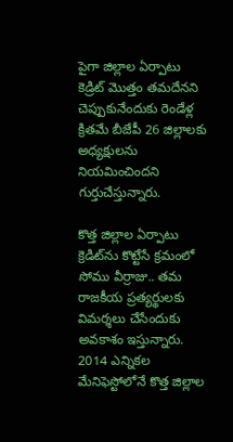పైగా జిల్లాల ఏర్పాటు కెడ్రిట్‌ మొత్తం తమదేనని చెప్పుకునేందుకు రెండేళ్ల క్రితమే బీజేపీ 26 జిల్లాలకు అధ్యక్షులను నియమించిందని గుర్తుచేస్తున్నారు.

కొత్త జిల్లాల ఏర్పాటు క్రెడిట్‌ను కొట్టేసే క్రమంలో సోము వీర్రాజు.. తమ రాజకీయ ప్రత్యర్థులకు విమర్శలు చేసేందుకు అవకాశం ఇస్తున్నారు. 2014 ఎన్నికల మేనిఫెస్టోలోనే కొత్త జిల్లాల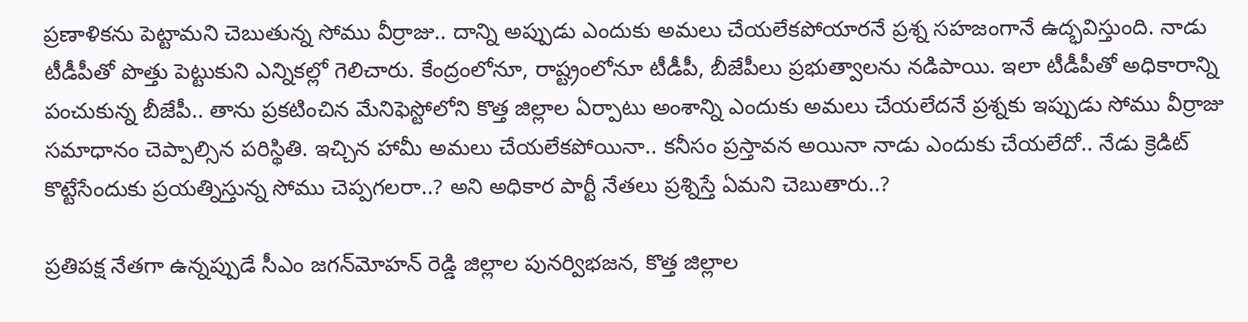ప్రణాళికను పెట్టామని చెబుతున్న సోము వీర్రాజు.. దాన్ని అప్పుడు ఎందుకు అమలు చేయలేకపోయారనే ప్రశ్న సహజంగానే ఉద్భవిస్తుంది. నాడు టీడీపీతో పొత్తు పెట్టుకుని ఎన్నికల్లో గెలిచారు. కేంద్రంలోనూ, రాష్ట్రంలోనూ టీడీపీ, బీజేపీలు ప్రభుత్వాలను నడిపాయి. ఇలా టీడీపీతో అధికారాన్ని పంచుకున్న బీజేపీ.. తాను ప్రకటించిన మేనిఫెస్టోలోని కొత్త జిల్లాల ఏర్పాటు అంశాన్ని ఎందుకు అమలు చేయలేదనే ప్రశ్నకు ఇప్పుడు సోము వీర్రాజు సమాధానం చెప్పాల్సిన పరిస్థితి. ఇచ్చిన హామీ అమలు చేయలేకపోయినా.. కనీసం ప్రస్తావన అయినా నాడు ఎందుకు చేయలేదో.. నేడు క్రెడిట్‌ కొట్టేసేందుకు ప్రయత్నిస్తున్న సోము చెప్పగలరా..? అని అధికార పార్టీ నేతలు ప్రశ్నిస్తే ఏమని చెబుతారు..?

ప్రతిపక్ష నేతగా ఉన్నప్పుడే సీఎం జగన్‌మోహన్‌ రెడ్డి జిల్లాల పునర్విభజన, కొత్త జిల్లాల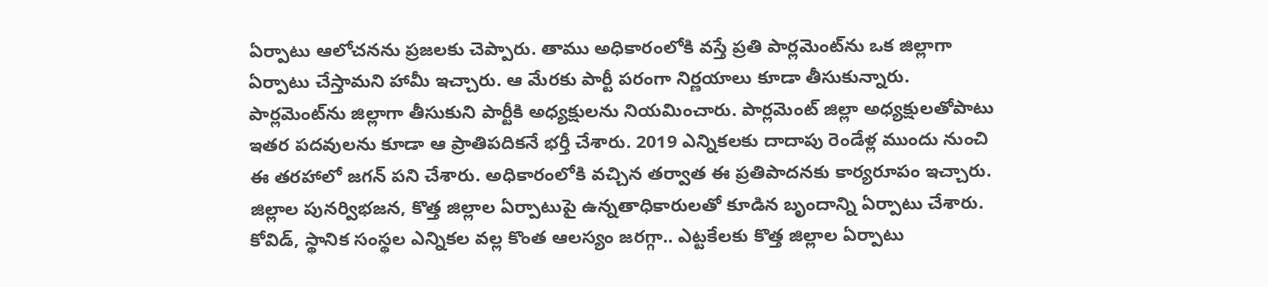ఏర్పాటు ఆలోచనను ప్రజలకు చెప్పారు. తాము అధికారంలోకి వస్తే ప్రతి పార్లమెంట్‌ను ఒక జిల్లాగా ఏర్పాటు చేస్తామని హామీ ఇచ్చారు. ఆ మేరకు పార్టీ పరంగా నిర్ణయాలు కూడా తీసుకున్నారు. పార్లమెంట్‌ను జిల్లాగా తీసుకుని పార్టీకి అధ్యక్షులను నియమించారు. పార్లమెంట్‌ జిల్లా అధ్యక్షులతోపాటు ఇతర పదవులను కూడా ఆ ప్రాతిపదికనే భర్తీ చేశారు. 2019 ఎన్నికలకు దాదాపు రెండేళ్ల ముందు నుంచి ఈ తరహాలో జగన్‌ పని చేశారు. అధికారంలోకి వచ్చిన తర్వాత ఈ ప్రతిపాదనకు కార్యరూపం ఇచ్చారు. జిల్లాల పునర్విభజన, కొత్త జిల్లాల ఏర్పాటుపై ఉన్నతాధికారులతో కూడిన బృందాన్ని ఏర్పాటు చేశారు. కోవిడ్, స్థానిక సంస్థల ఎన్నికల వల్ల కొంత ఆలస్యం జరగ్గా.. ఎట్టకేలకు కొత్త జిల్లాల ఏర్పాటు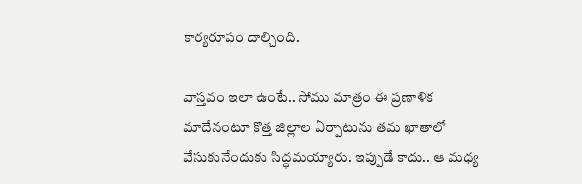కార్యరూపం దాల్చింది.

వాస్తవం ఇలా ఉంటే.. సోము మాత్రం ఈ ప్రణాళిక మాదేనంటూ కొత్త జిల్లాల ఏర్పాటును తమ ఖాతాలో వేసుకునేందుకు సిద్ధమయ్యారు. ఇప్పుడే కాదు.. ఆ మధ్య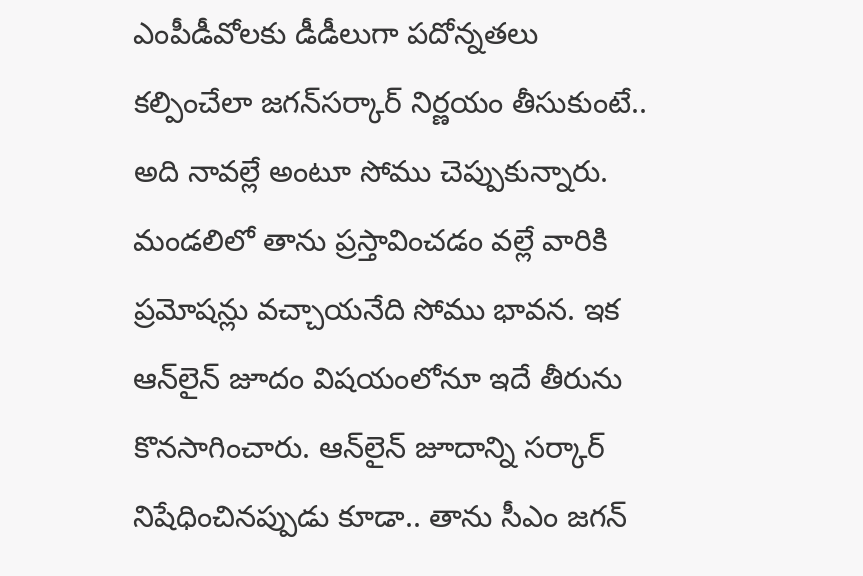ఎంపీడీవోలకు డీడీలుగా పదోన్నతలు కల్పించేలా జగన్‌సర్కార్‌ నిర్ణయం తీసుకుంటే.. అది నావల్లే అంటూ సోము చెప్పుకున్నారు. మండలిలో తాను ప్రస్తావించడం వల్లే వారికి ప్రమోషన్లు వచ్చాయనేది సోము భావన. ఇక ఆన్‌లైన్‌ జూదం విషయంలోనూ ఇదే తీరును కొనసాగించారు. ఆన్‌లైన్‌ జూదాన్ని సర్కార్‌ నిషేధించినప్పుడు కూడా.. తాను సీఎం జగన్‌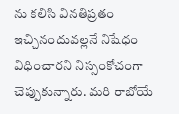ను కలిసి వినతిప్రతం ఇచ్చినందువల్లనే నిషేధం విధించారని నిస్సంకోచంగా చెప్పుకున్నారు. మరి రాబోయే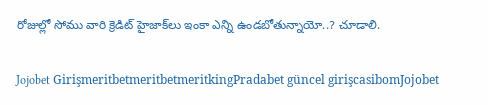రోజుల్లో సోము వారి క్రెడిట్‌ హైజాక్‌లు ఇంకా ఎన్ని ఉండబోతున్నాయో..? చూడాలి.

Jojobet GirişmeritbetmeritbetmeritkingPradabet güncel girişcasibomJojobet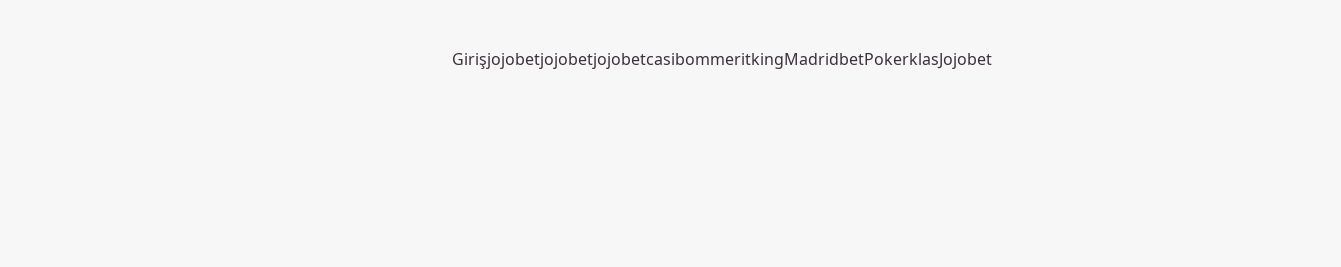GirişjojobetjojobetjojobetcasibommeritkingMadridbetPokerklasJojobet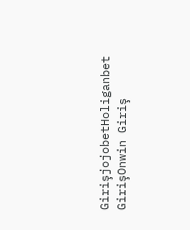GirişjojobetHoliganbet GirişOnwin Giriş